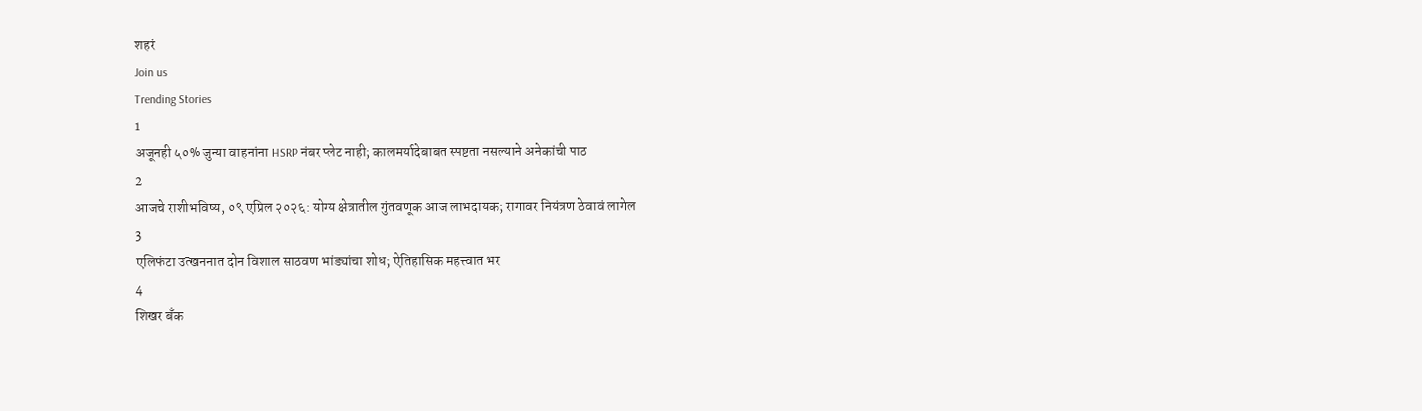शहरं
Join us
Trending Stories
1
अजूनही ५०% जुन्या वाहनांना HSRP नंबर प्लेट नाही; कालमर्यादेबाबत स्पष्टता नसल्याने अनेकांची पाठ
2
आजचे राशीभविष्य, ०९ एप्रिल २०२६: योग्य क्षेत्रातील गुंतवणूक आज लाभदायक; रागावर नियंत्रण ठेवावं लागेल
3
एलिफंटा उत्खननात दोन विशाल साठवण भांड्यांचा शोध; ऐतिहासिक महत्त्वात भर
4
शिखर बँक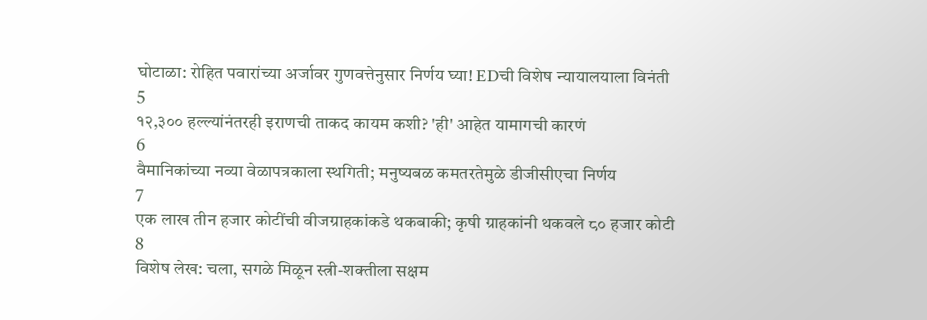घोटाळा: रोहित पवारांच्या अर्जावर गुणवत्तेनुसार निर्णय घ्या! EDची विशेष न्यायालयाला विनंती
5
१२,३०० हल्ल्यांनंतरही इराणची ताकद कायम कशी? 'ही' आहेत यामागची कारणं
6
वैमानिकांच्या नव्या वेळापत्रकाला स्थगिती; मनुष्यबळ कमतरतेमुळे डीजीसीएचा निर्णय
7
एक लाख तीन हजार कोटींची वीजग्राहकांकडे थकबाकी; कृषी ग्राहकांनी थकवले ८० हजार कोटी
8
विशेष लेख: चला, सगळे मिळून स्त्री-शक्तीला सक्षम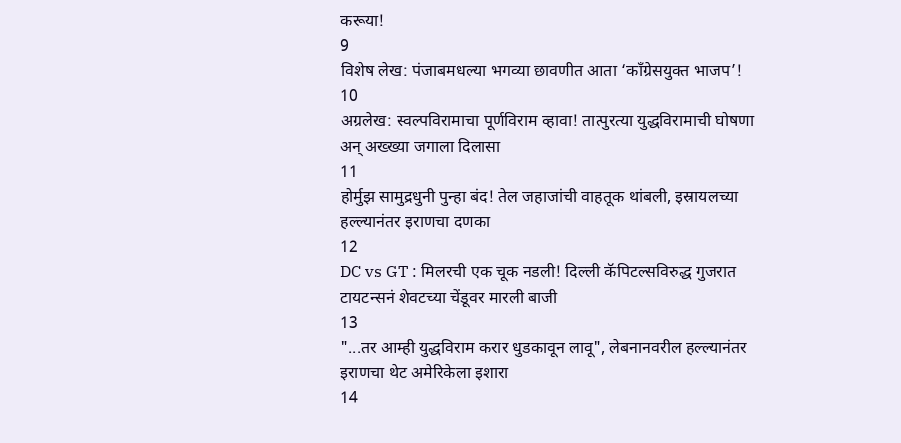करूया!
9
विशेष लेख: पंजाबमधल्या भगव्या छावणीत आता ‘काँग्रेसयुक्त भाजप’!
10
अग्रलेख: स्वल्पविरामाचा पूर्णविराम व्हावा! तात्पुरत्या युद्धविरामाची घोषणा अन् अख्ख्या जगाला दिलासा
11
होर्मुझ सामुद्रधुनी पुन्हा बंद! तेल जहाजांची वाहतूक थांबली, इस्रायलच्या हल्ल्यानंतर इराणचा दणका
12
DC vs GT : मिलरची एक चूक नडली! दिल्ली कॅपिटल्सविरुद्ध गुजरात टायटन्सनं शेवटच्या चेंडूवर मारली बाजी
13
"...तर आम्ही युद्धविराम करार धुडकावून लावू", लेबनानवरील हल्ल्यानंतर इराणचा थेट अमेरिकेला इशारा
14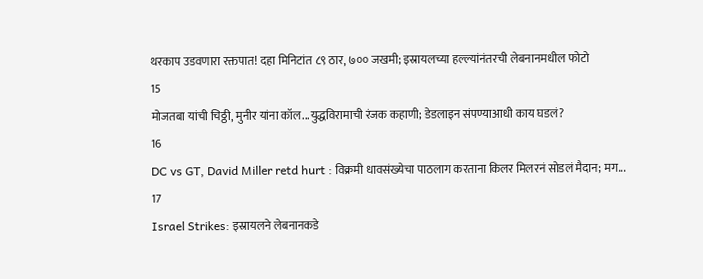थरकाप उडवणारा रक्तपात! दहा मिनिटांत ८९ ठार, ७०० जखमी; इस्रायलच्या हल्ल्यांनंतरची लेबनानमधील फोटो
15
मोजतबा यांची चिठ्ठी, मुनीर यांना कॉल...युद्धविरामाची रंजक कहाणी; डेडलाइन संपण्याआधी काय घडलं?
16
DC vs GT, David Miller retd hurt : विक्रमी धावसंख्येचा पाठलाग करताना किलर मिलरनं सोडलं मैदान; मग...
17
Israel Strikes: इस्रायलने लेबनानकडे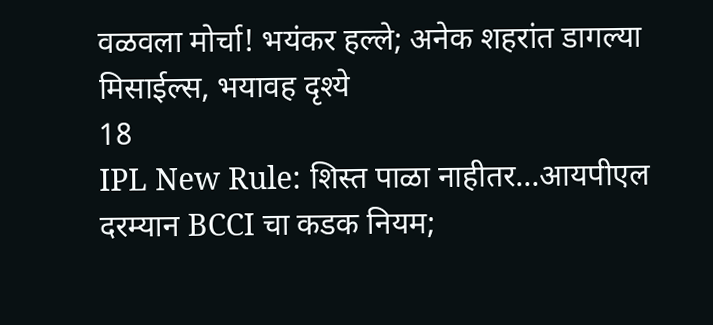वळवला मोर्चा! भयंकर हल्ले; अनेक शहरांत डागल्या मिसाईल्स, भयावह दृश्ये
18
IPL New Rule: शिस्त पाळा नाहीतर…आयपीएल दरम्यान BCCI चा कडक नियम;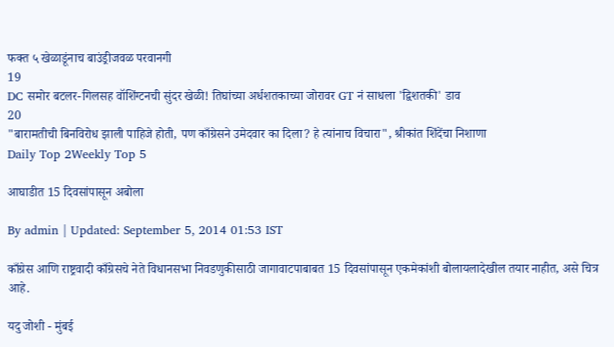फक्त ५ खेळाडूंनाच बाउंड्रीजवळ परवानगी
19
DC समोर बटलर-गिलसह वॉशिंग्टनची सुंदर खेळी! तिघांच्या अर्धशतकाच्या जोरावर GT नं साधला 'द्विशतकी' डाव
20
"बारामतीची बिनविरोध झाली पाहिजे होती, पण काँग्रेसने उमेदवार का दिला? हे त्यांनाच विचारा", श्रीकांत शिंदेंचा निशाणा
Daily Top 2Weekly Top 5

आघाडीत 15 दिवसांपासून अबोला

By admin | Updated: September 5, 2014 01:53 IST

काँग्रेस आणि राष्ट्रवादी काँग्रेसचे नेते विधानसभा निवडणुकीसाठी जागावाटपाबाबत 15 दिवसांपासून एकमेकांशी बोलायलादेखील तयार नाहीत, असे चित्र आहे.

यदु जोशी - मुंबई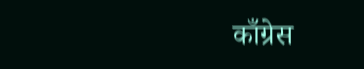काँग्रेस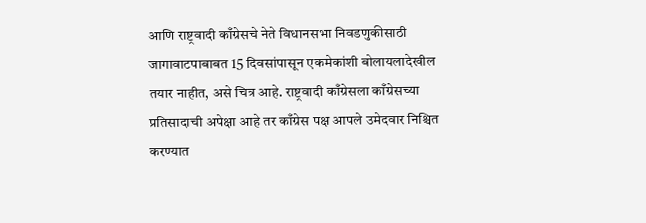आणि राष्ट्रवादी काँग्रेसचे नेते विधानसभा निवडणुकीसाठी जागावाटपाबाबत 15 दिवसांपासून एकमेकांशी बोलायलादेखील तयार नाहीत, असे चित्र आहे. राष्ट्रवादी काँग्रेसला काँग्रेसच्या प्रतिसादाची अपेक्षा आहे तर काँग्रेस पक्ष आपले उमेदवार निश्चित करण्यात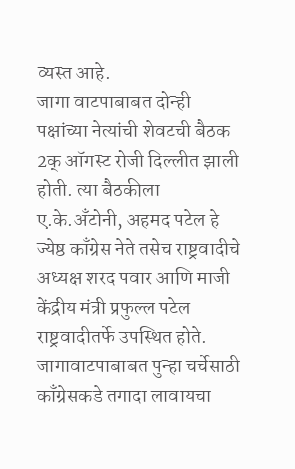व्यस्त आहे.
जागा वाटपाबाबत दोन्ही पक्षांच्या नेत्यांची शेवटची बैठक 2क् ऑगस्ट रोजी दिल्लीत झाली होती. त्या बैठकीला ए.के.अँटोनी, अहमद पटेल हे ज्येष्ठ काँग्रेस नेते तसेच राष्ट्रवादीचे अध्यक्ष शरद पवार आणि माजी केंद्रीय मंत्री प्रफुल्ल पटेल राष्ट्रवादीतर्फे उपस्थित होते.
जागावाटपाबाबत पुन्हा चर्चेसाठी काँग्रेसकडे तगादा लावायचा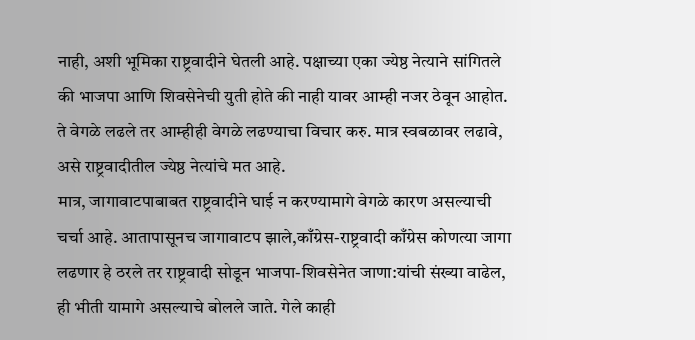नाही, अशी भूमिका राष्ट्रवादीने घेतली आहे. पक्षाच्या एका ज्येष्ठ नेत्याने सांगितले की भाजपा आणि शिवसेनेची युती होते की नाही यावर आम्ही नजर ठेवून आहोत. ते वेगळे लढले तर आम्हीही वेगळे लढण्याचा विचार करु. मात्र स्वबळावर लढावे, असे राष्ट्रवादीतील ज्येष्ठ नेत्यांचे मत आहे.
मात्र, जागावाटपाबाबत राष्ट्रवादीने घाई न करण्यामागे वेगळे कारण असल्याची चर्चा आहे. आतापासूनच जागावाटप झाले,काँग्रेस-राष्ट्रवादी काँग्रेस कोणत्या जागा लढणार हे ठरले तर राष्ट्रवादी सोडून भाजपा-शिवसेनेत जाणा:यांची संख्या वाढेल, ही भीती यामागे असल्याचे बोलले जाते. गेले काही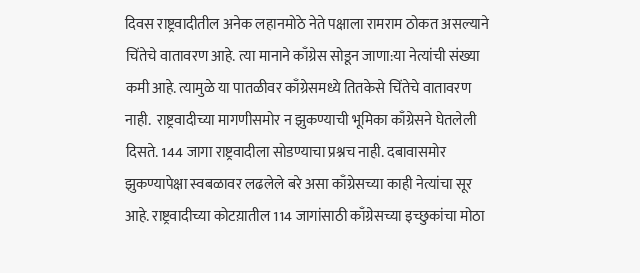दिवस राष्ट्रवादीतील अनेक लहानमोठे नेते पक्षाला रामराम ठोकत असल्याने चिंतेचे वातावरण आहे. त्या मानाने काँग्रेस सोडून जाणा:या नेत्यांची संख्या कमी आहे. त्यामुळे या पातळीवर काँग्रेसमध्ये तितकेसे चिंतेचे वातावरण नाही.  राष्ट्रवादीच्या मागणीसमोर न झुकण्याची भूमिका काँग्रेसने घेतलेली दिसते. 144 जागा राष्ट्रवादीला सोडण्याचा प्रश्नच नाही. दबावासमोर झुकण्यापेक्षा स्वबळावर लढलेले बरे असा काँग्रेसच्या काही नेत्यांचा सूर आहे. राष्ट्रवादीच्या कोटय़ातील 114 जागांसाठी काँग्रेसच्या इच्छुकांचा मोठा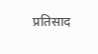प्रतिसाद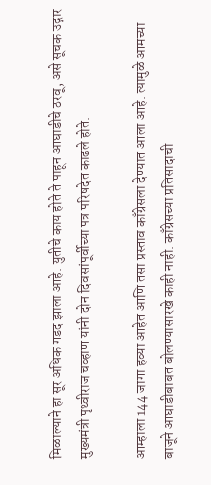मिळाल्याने हा सूर अधिक गडद झाला आहे. युतीचे काय होते ते पाहून आघाडीचे ठरवू, असे सूचक उद्गार मुख्यमंत्री पृथ्वीराज चव्हाण यांनी दोन दिवसांपूर्वीच्या पत्र परिषदेत काढले होते.

आम्हाला 144 जागा हव्या आहेत आणि तसा प्रस्ताव काँग्रेसला देण्यात आला आहे. त्यामुळे आमच्या बाजूने आघाडीबाबत बोलण्यासारखे काही नाही. काँग्रेसच्या प्रतिसादाची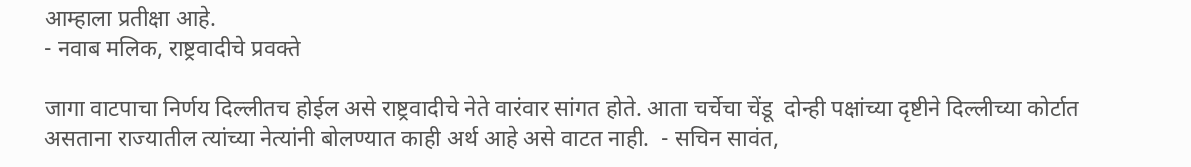आम्हाला प्रतीक्षा आहे.
- नवाब मलिक, राष्ट्रवादीचे प्रवक्ते

जागा वाटपाचा निर्णय दिल्लीतच होईल असे राष्ट्रवादीचे नेते वारंवार सांगत होते. आता चर्चेचा चेंडू  दोन्ही पक्षांच्या दृष्टीने दिल्लीच्या कोर्टात असताना राज्यातील त्यांच्या नेत्यांनी बोलण्यात काही अर्थ आहे असे वाटत नाही.  - सचिन सावंत,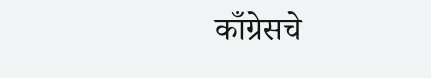काँग्रेसचे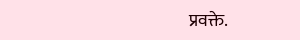प्रवक्ते.